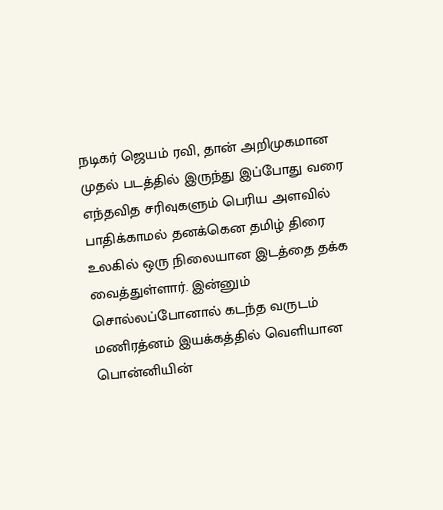நடிகர் ஜெயம் ரவி, தான் அறிமுகமான முதல் படத்தில் இருந்து இப்போது வரை எந்தவித சரிவுகளும் பெரிய அளவில் பாதிக்காமல் தனக்கென தமிழ் திரை உலகில் ஒரு நிலையான இடத்தை தக்க வைத்துள்ளார். இன்னும் சொல்லப்போனால் கடந்த வருடம் மணிரத்னம் இயக்கத்தில் வெளியான பொன்னியின்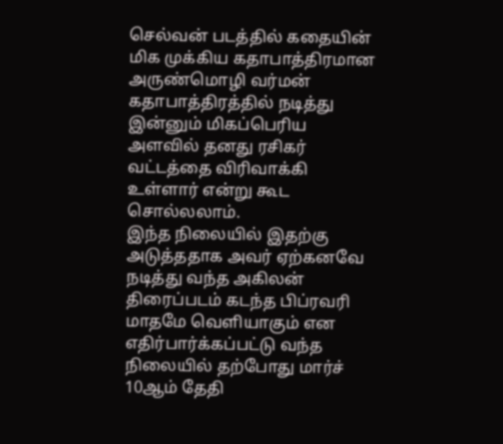செல்வன் படத்தில் கதையின் மிக முக்கிய கதாபாத்திரமான அருண்மொழி வர்மன் கதாபாத்திரத்தில் நடித்து இன்னும் மிகப்பெரிய அளவில் தனது ரசிகர் வட்டத்தை விரிவாக்கி உள்ளார் என்று கூட சொல்லலாம்.
இந்த நிலையில் இதற்கு அடுத்ததாக அவர் ஏற்கனவே நடித்து வந்த அகிலன் திரைப்படம் கடந்த பிப்ரவரி மாதமே வெளியாகும் என எதிர்பார்க்கப்பட்டு வந்த நிலையில் தற்போது மார்ச் 10ஆம் தேதி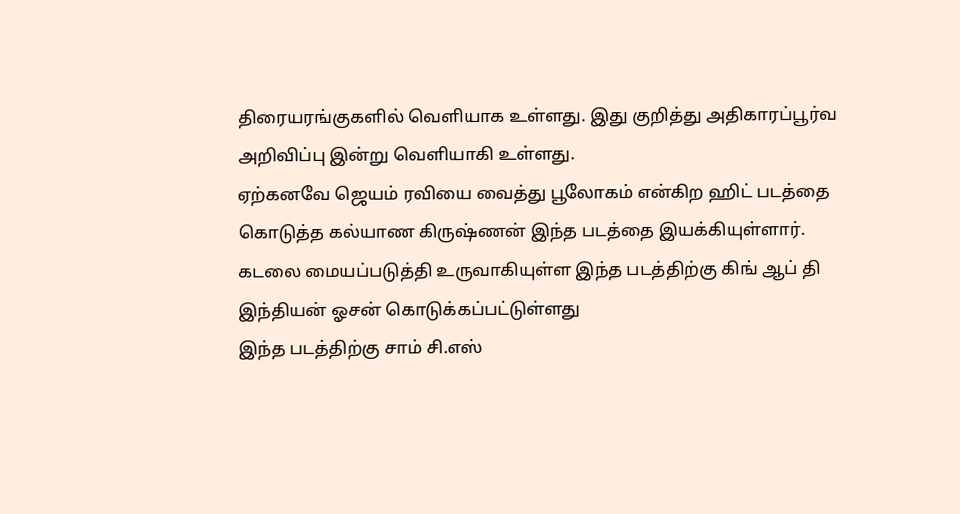திரையரங்குகளில் வெளியாக உள்ளது. இது குறித்து அதிகாரப்பூர்வ அறிவிப்பு இன்று வெளியாகி உள்ளது.
ஏற்கனவே ஜெயம் ரவியை வைத்து பூலோகம் என்கிற ஹிட் படத்தை கொடுத்த கல்யாண கிருஷ்ணன் இந்த படத்தை இயக்கியுள்ளார்.
கடலை மையப்படுத்தி உருவாகியுள்ள இந்த படத்திற்கு கிங் ஆப் தி இந்தியன் ஓசன் கொடுக்கப்பட்டுள்ளது
இந்த படத்திற்கு சாம் சி.எஸ்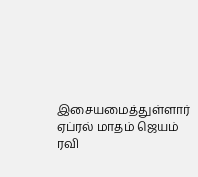இசையமைத்துள்ளார் ஏப்ரல் மாதம் ஜெயம் ரவி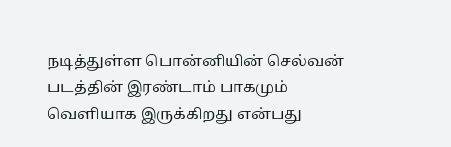நடித்துள்ள பொன்னியின் செல்வன் படத்தின் இரண்டாம் பாகமும் வெளியாக இருக்கிறது என்பது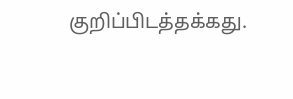குறிப்பிடத்தக்கது.